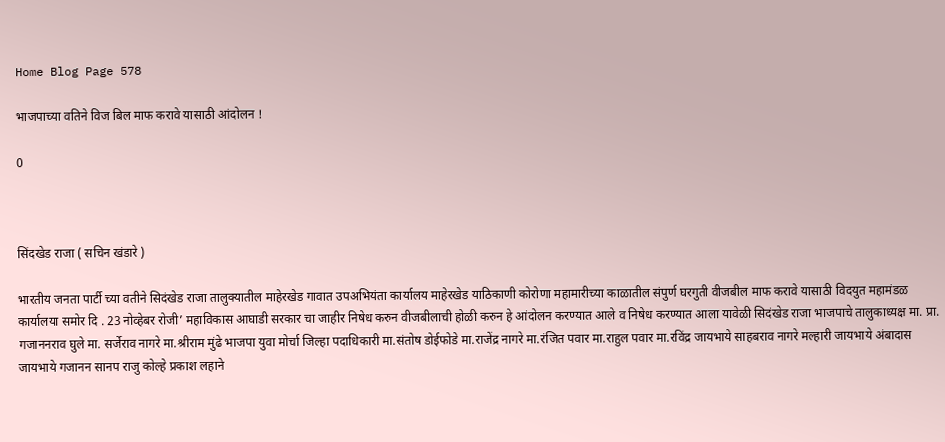Home Blog Page 578

भाजपाच्या वतिने विज बिल माफ करावे यासाठी आंदोलन !

0



सिंदखेड राजा ( सचिन खंडारे )

भारतीय जनता पार्टी च्या वतीने सिदंखेड राजा तालुक्यातील माहेरखेड गावात उपअभियंता कार्यालय माहेरखेड याठिकाणी कोरोणा महामारीच्या काळातील संपुर्ण घरगुती वीजबील माफ करावे यासाठी विदयुत महामंडळ कार्यालया समोर दि . 23 नोव्हेबर रोजी’ महाविकास आघाडी सरकार चा जाहीर निषेध करुन वीजबीलाची होळी करुन हे आंदोलन करण्यात आले व निषेध करण्यात आला यावेळी सिदंखेड राजा भाजपाचे तालुकाध्यक्ष मा. प्रा. गजाननराव घुले मा. सर्जेराव नागरे मा.श्रीराम मुंढे भाजपा युवा मोर्चा जिल्हा पदाधिकारी मा.संतोष डोईफोडे मा.राजेंद्र नागरे मा.रंजित पवार मा.राहुल पवार मा.रविंद्र जायभाये साहबराव नागरे मल्हारी जायभाये अंबादास जायभाये गजानन सानप राजु कोल्हे प्रकाश लहाने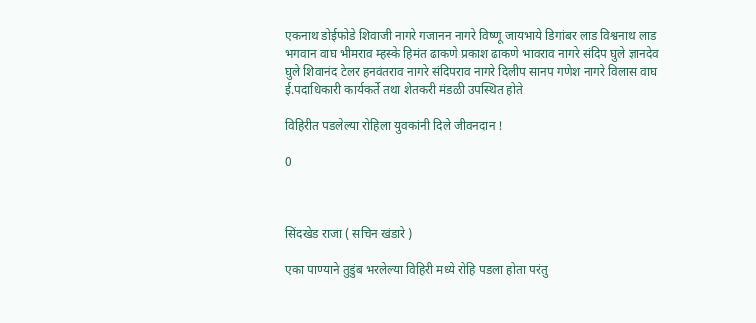एकनाथ डोईफोडे शिवाजी नागरे गजानन नागरे विष्णू जायभाये डिगांबर लाड विश्वनाथ लाड भगवान वाघ भीमराव म्हस्के हिमंत ढाकणे प्रकाश ढाकणे भावराव नागरे संदिप घुले ज्ञानदेव घुले शिवानंद टेलर हनवंतराव नागरे संदिपराव नागरे दिलीप सानप गणेश नागरे विलास वाघ ई.पदाधिकारी कार्यकर्ते तथा शेतकरी मंडळी उपस्थित होते

विहिरीत पडलेल्या रोहिला युवकांनी दिले जीवनदान !

0



सिंदखेड राजा ( सचिन खंडारे )

एका पाण्याने तुडुंब भरलेल्या विहिरी मध्ये रोहि पडला होता परंतु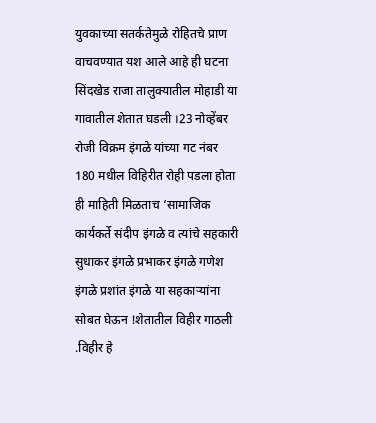युवकाच्या सतर्कतेमुळे रोहितचे प्राण वाचवण्यात यश आले आहे ही घटना सिंदखेड राजा तालुक्यातील मोहाडी या गावातील शेतात घडली ।23 नोव्हेंबर रोजी विक्रम इंगळे यांच्या गट नंबर 180 मधील विहिरीत रोही पडला होता ही माहिती मिळताच ‘सामाजिक कार्यकर्ते संदीप इंगळे व त्यांचे सहकारी सुधाकर इंगळे प्रभाकर इंगळे गणेश इंगळे प्रशांत इंगळे या सहकाऱ्यांना सोबत घेऊन !शेतातील विहीर गाठली .विहीर हे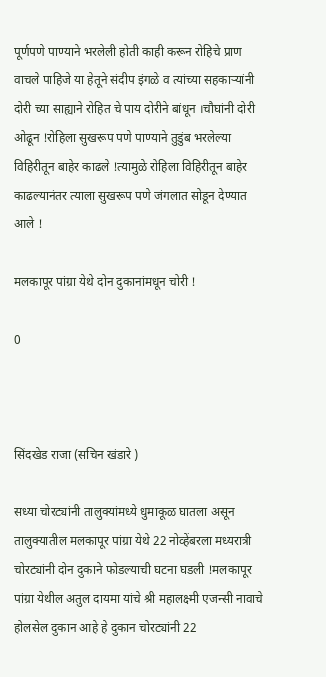पूर्णपणे पाण्याने भरलेली होती काही करून रोहिचे प्राण वाचले पाहिजे या हेतूने संदीप इंगळे व त्यांच्या सहकाऱ्यांनी दोरी च्या साह्याने रोहित चे पाय दोरीने बांधून ।चौघांनी दोरी ओढून !रोहिला सुखरूप पणे पाण्याने तुडुंब भरलेल्या विहिरीतून बाहेर काढले !त्यामुळे रोहिला विहिरीतून बाहेर काढल्यानंतर त्याला सुखरूप पणे जंगलात सोडून देण्यात आले !

मलकापूर पांग्रा येथे दोन दुकानांमधून चोरी !

0



सिंदखेड राजा (सचिन खंडारे )

सध्या चोरट्यांनी तालुक्यांमध्ये धुमाकूळ घातला असून तालुक्यातील मलकापूर पांग्रा येथे 22 नोव्हेंबरला मध्यरात्री चोरट्यांनी दोन दुकाने फोडल्याची घटना घडली !मलकापूर पांग्रा येथील अतुल दायमा यांचे श्री महालक्ष्मी एजन्सी नावाचे होलसेल दुकान आहे हे दुकान चोरट्यांनी 22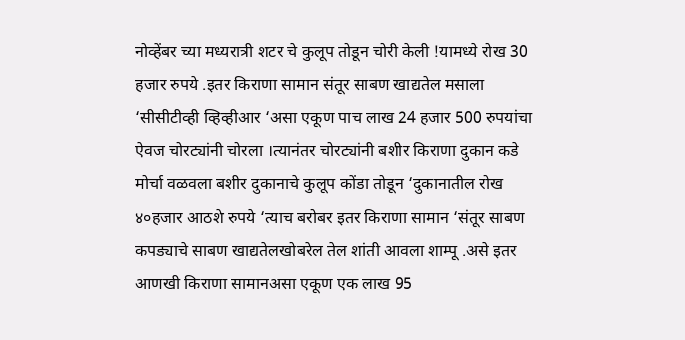नोव्हेंबर च्या मध्यरात्री शटर चे कुलूप तोडून चोरी केली !यामध्ये रोख 30 हजार रुपये .इतर किराणा सामान संतूर साबण खाद्यतेल मसाला ‘सीसीटीव्ही व्हिव्हीआर ‘असा एकूण पाच लाख 24 हजार 500 रुपयांचा ऐवज चोरट्यांनी चोरला ।त्यानंतर चोरट्यांनी बशीर किराणा दुकान कडे मोर्चा वळवला बशीर दुकानाचे कुलूप कोंडा तोडून ‘दुकानातील रोख ४०हजार आठशे रुपये ‘त्याच बरोबर इतर किराणा सामान ‘संतूर साबण कपड्याचे साबण खाद्यतेलखोबरेल तेल शांती आवला शाम्पू .असे इतर आणखी किराणा सामानअसा एकूण एक लाख 95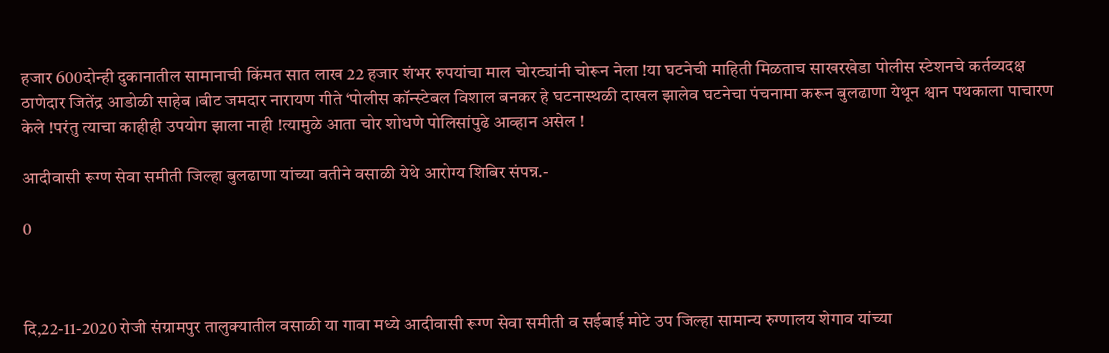हजार 600दोन्ही दुकानातील सामानाची किंमत सात लाख 22 हजार शंभर रुपयांचा माल चोरट्यांनी चोरून नेला !या घटनेची माहिती मिळताच साखरखेडा पोलीस स्टेशनचे कर्तव्यदक्ष ठाणेदार जितेंद्र आडोळी साहेब ।बीट जमदार नारायण गीते ‘पोलीस कॉन्स्टेबल विशाल बनकर हे घटनास्थळी दाखल झालेव घटनेचा पंचनामा करून बुलढाणा येथून श्वान पथकाला पाचारण केले !परंतु त्याचा काहीही उपयोग झाला नाही !त्यामुळे आता चोर शोधणे पोलिसांपुढे आव्हान असेल !

आदीवासी रूग्ण सेवा समीती जिल्हा बुलढाणा यांच्या वतीने वसाळी येथे आरोग्य शिबिर संपन्न.-

0



दि,22-11-2020 रोजी संग्रामपुर तालुक्यातील वसाळी या गावा मध्ये आदीवासी रूग्ण सेवा समीती व सईबाई मोटे उप जिल्हा सामान्य रुग्णालय शेगाव यांच्या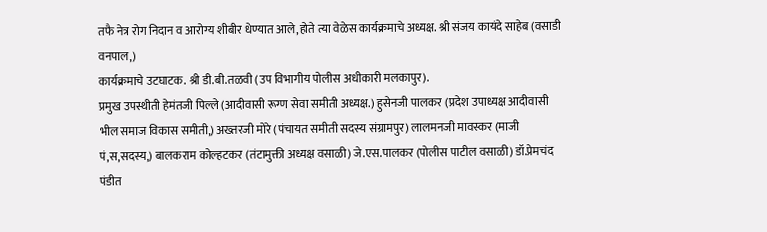तफै नेत्र रोग निदान व आरोग्य शीबीर धेण्यात आले,होते त्या वेळेस कार्यक्रमाचे अध्यक्ष. श्री संजय कायंदे साहेब (वसाडी वनपाल,)
कार्यक्रमाचे उटघाटक. श्री डी.बी.तळवी (उप विभागीय पोलीस अधीकारी मलकापुर).
प्रमुख उपस्थीती हेमंतजी पिल्ले (आदीवासी रूग्ण सेवा समीती अध्यक्ष.) हुसेनजी पालकर (प्रदेश उपाध्यक्ष आदीवासी भील समाज विकास समीती,) अख्तरजी मोरे (पंचायत समीती सदस्य संग्रामपुर) लालमनजी मावस्कर (माजी पं,स,सदस्य,) बालकराम कोल्हटकर (तंटामुक्ती अध्यक्ष वसाळी) जे.एस.पालकर (पोलीस पाटील वसाळी) डॉ.प्रेमचंद पंडीत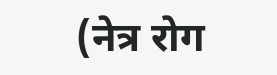(नेत्र रोग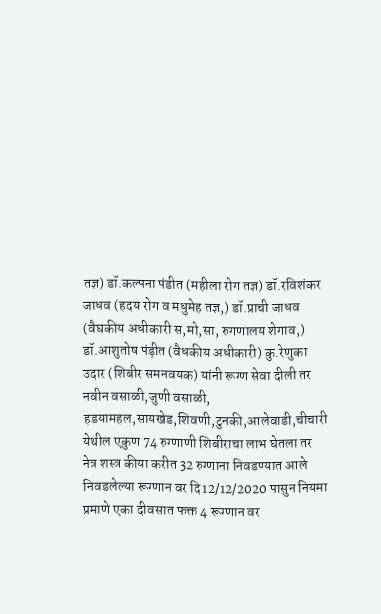तज्ञ) डॉ.कल्पना पंडीत (महीला रोग तज्ञ) डॉ.रविशंकर जाधव (हदय रोग व मधुमेह तज्ञ,) डॉ.प्राची जाधव (वैघकीय अधीकारी स,मो,सा, रुगणालय शेगाव,) डॉ.आशुतोष पंड़ीत (वैधकीय अधीकारी) कु.रेणुका उदार (शिबीर समनवयक) यांनी रूग्ण सेवा दीली तर नवीन वसाळी,जुणी वसाळी, हडयामहल,सायखेड,शिवणी,टुनकी,आलेवाडी,चीचारी येथील एकुण 74 रुग्णाणी शिबीराचा लाभ घेतला तर नेत्र शस्त्र कीया करीत 32 रुग्णाना निवडण्यात आले निवडलेल्या रूग्णान वर दि12/12/2020 पासुन नियमा प्रमाणे एका दीवसात फक्त 4 रूग्णान वर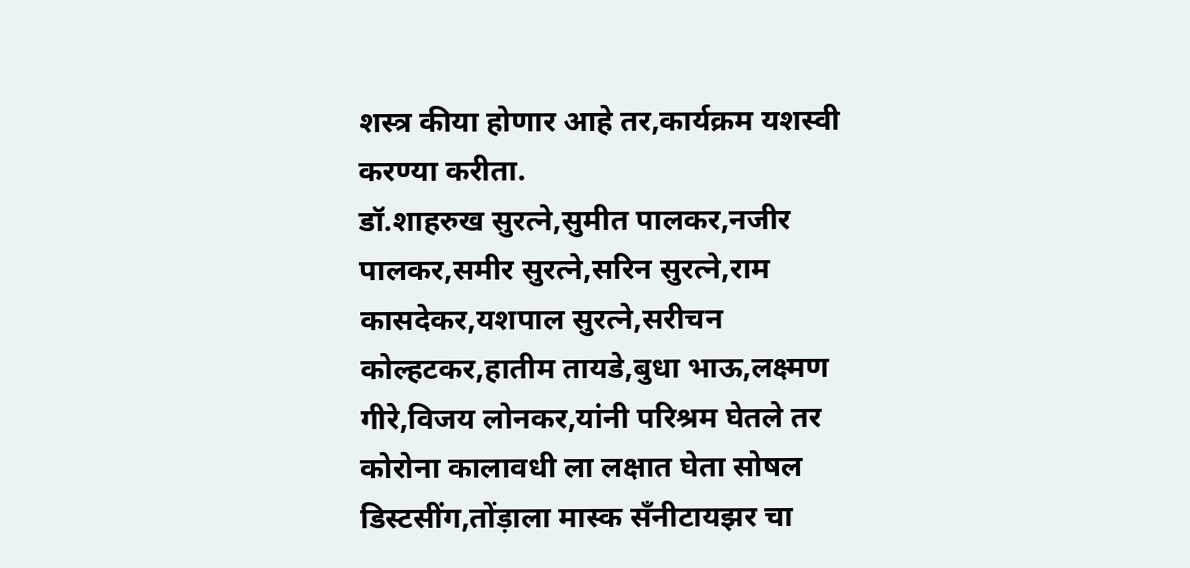शस्त्र कीया होणार आहे तर,कार्यक्रम यशस्वी करण्या करीता.
डॉ.शाहरुख सुरत्ने,सुमीत पालकर,नजीर पालकर,समीर सुरत्ने,सरिन सुरत्ने,राम कासदेकर,यशपाल सुरत्ने,सरीचन कोल्हटकर,हातीम तायडे,बुधा भाऊ,लक्ष्मण गीरे,विजय लोनकर,यांनी परिश्रम घेतले तर कोरोना कालावधी ला लक्षात घेता सोषल डिस्टसींग,तोंड़ाला मास्क सँनीटायझर चा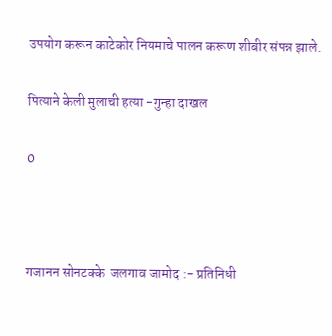उपयोग करून काटेकोर नियमाचे पालन करूण शीबीर संपन्न झाले.

पित्याने केली मुलाची हत्या -गुन्हा दाखल

0



गजानन सोनटक्के  जलगाव जामोद :- प्रतिनिधी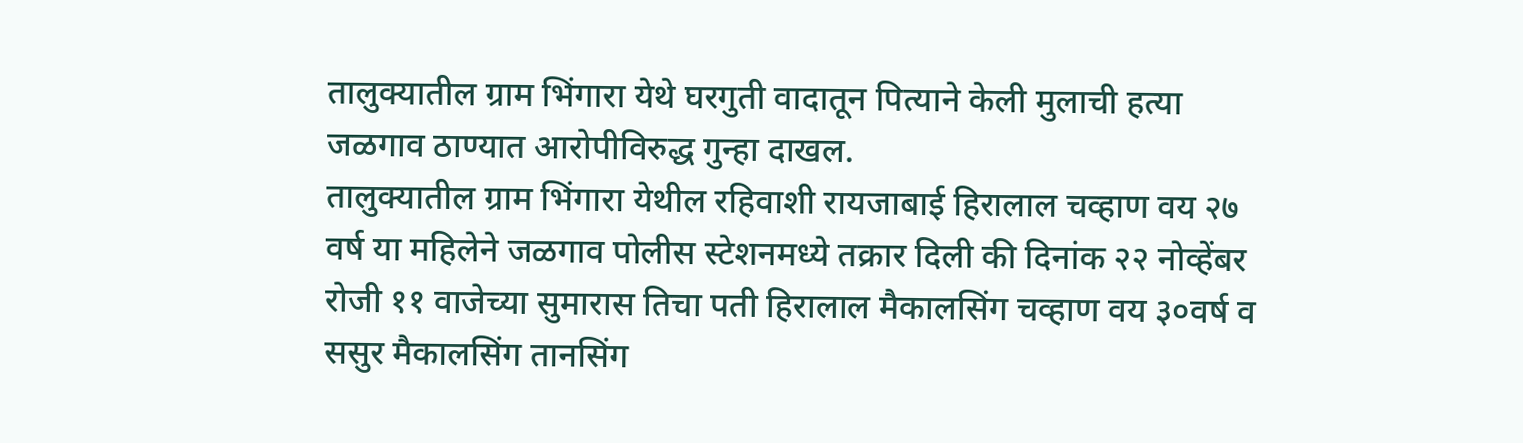तालुक्यातील ग्राम भिंगारा येथे घरगुती वादातून पित्याने केली मुलाची हत्या जळगाव ठाण्यात आरोपीविरुद्ध गुन्हा दाखल.
तालुक्यातील ग्राम भिंगारा येथील रहिवाशी रायजाबाई हिरालाल चव्हाण वय २७ वर्ष या महिलेने जळगाव पोलीस स्टेशनमध्ये तक्रार दिली की दिनांक २२ नोव्हेंबर रोजी ११ वाजेच्या सुमारास तिचा पती हिरालाल मैकालसिंग चव्हाण वय ३०वर्ष व ससुर मैकालसिंग तानसिंग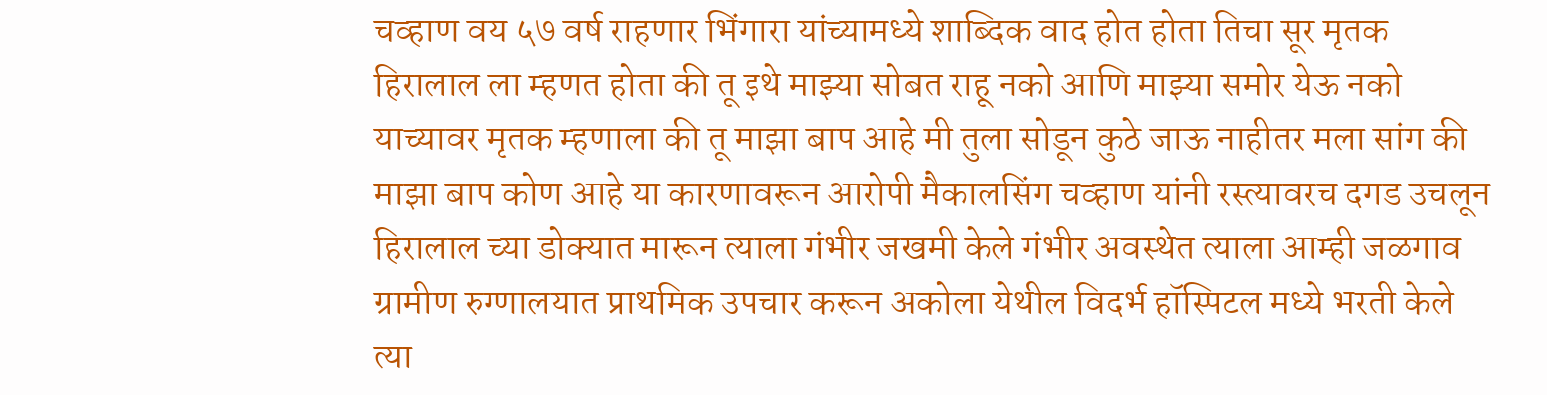चव्हाण वय ५७ वर्ष राहणार भिंगारा यांच्यामध्ये शाब्दिक वाद होत होता तिचा सूर मृतक हिरालाल ला म्हणत होता की तू इथे माझ्या सोबत राहू नको आणि माझ्या समोर येऊ नको याच्यावर मृतक म्हणाला की तू माझा बाप आहे मी तुला सोडून कुठे जाऊ नाहीतर मला सांग की माझा बाप कोण आहे या कारणावरून आरोपी मैकालसिंग चव्हाण यांनी रस्त्यावरच दगड उचलून हिरालाल च्या डोक्यात मारून त्याला गंभीर जखमी केले गंभीर अवस्थेत त्याला आम्ही जळगाव ग्रामीण रुग्णालयात प्राथमिक उपचार करून अकोला येथील विदर्भ हॉस्पिटल मध्ये भरती केले त्या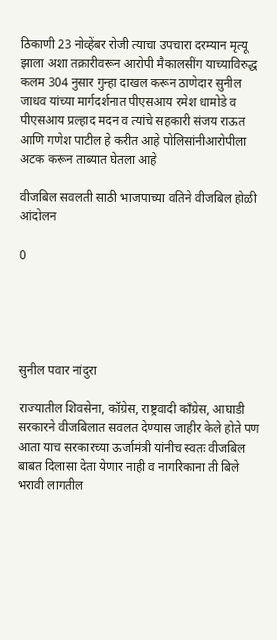ठिकाणी 23 नोव्हेंबर रोजी त्याचा उपचारा दरम्यान मृत्यू झाला अशा तक्रारीवरून आरोपी मैकालसींग याच्याविरुद्ध कलम 304 नुसार गुन्हा दाखल करून ठाणेदार सुनील जाधव यांच्या मार्गदर्शनात पीएसआय रमेश धामोडे व पीएसआय प्रल्हाद मदन व त्यांचे सहकारी संजय राऊत आणि गणेश पाटील हे करीत आहे पोलिसांनीआरोपीला अटक करून ताब्यात घेतला आहे

वीजबिल सवलती साठी भाजपाच्या वतिने वीजबिल होळी आंदोलन

0





सुनील पवार नांदुरा

राज्यातील शिवसेना, कॉग्रेस, राष्ट्रवादी काँग्रेस, आघाडी सरकारने वीजबिलात सवलत देण्यास जाहीर केले होते पण आता याच सरकारच्या ऊर्जामंत्री यांनीच स्वतः वीजबिल बाबत दिलासा देता येणार नाही व नागरिकाना ती बिले भरावी लागतील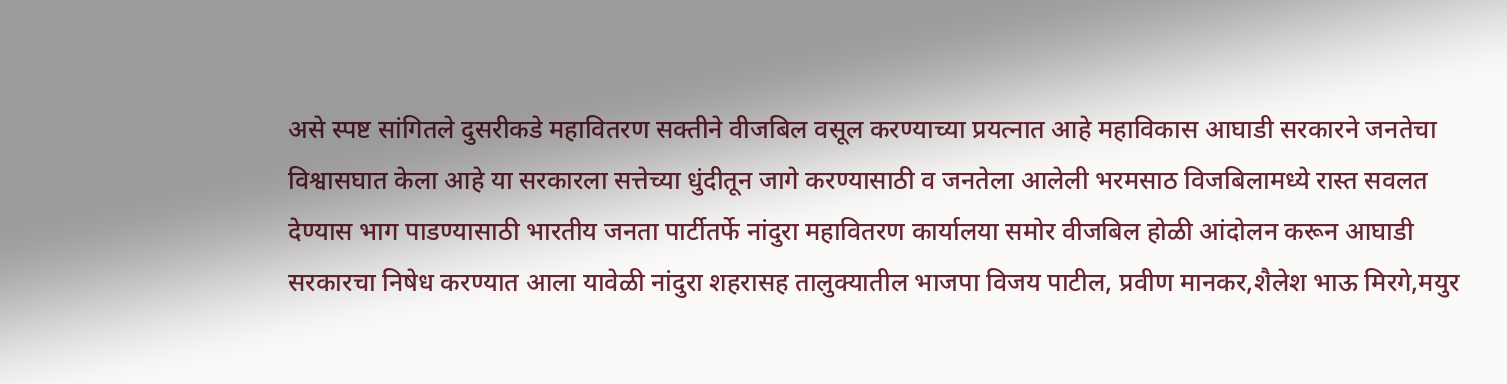असे स्पष्ट सांगितले दुसरीकडे महावितरण सक्तीने वीजबिल वसूल करण्याच्या प्रयत्नात आहे महाविकास आघाडी सरकारने जनतेचा विश्वासघात केला आहे या सरकारला सत्तेच्या धुंदीतून जागे करण्यासाठी व जनतेला आलेली भरमसाठ विजबिलामध्ये रास्त सवलत देण्यास भाग पाडण्यासाठी भारतीय जनता पार्टीतर्फे नांदुरा महावितरण कार्यालया समोर वीजबिल होळी आंदोलन करून आघाडी सरकारचा निषेध करण्यात आला यावेळी नांदुरा शहरासह तालुक्यातील भाजपा विजय पाटील, प्रवीण मानकर,शैलेश भाऊ मिरगे,मयुर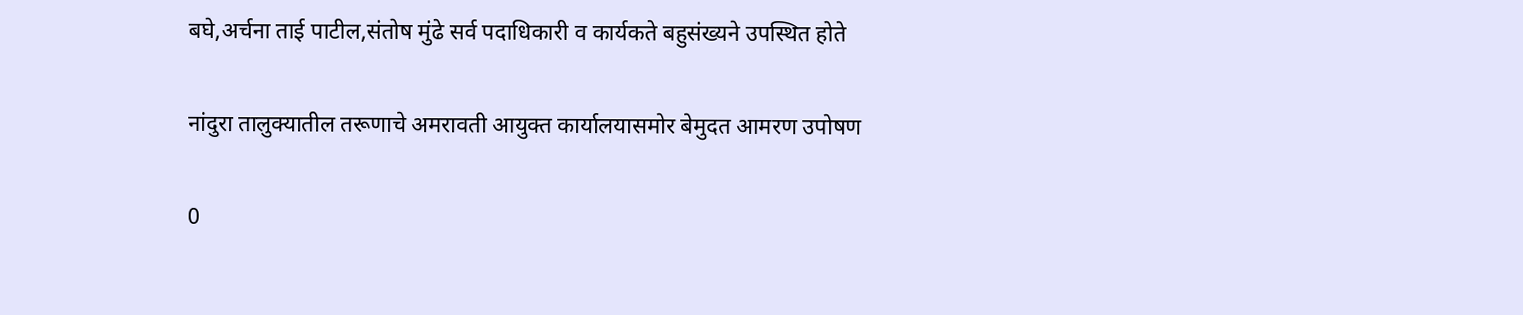बघे,अर्चना ताई पाटील,संतोष मुंढे सर्व पदाधिकारी व कार्यकते बहुसंख्यने उपस्थित होते

नांदुरा तालुक्यातील तरूणाचे अमरावती आयुक्त कार्यालयासमोर बेमुदत आमरण उपोषण

0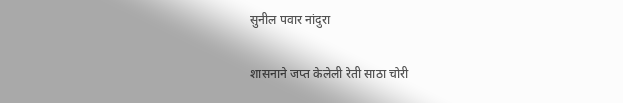सुनील पवार नांदुरा

शासनाने जप्त केलेली रेती साठा चोरी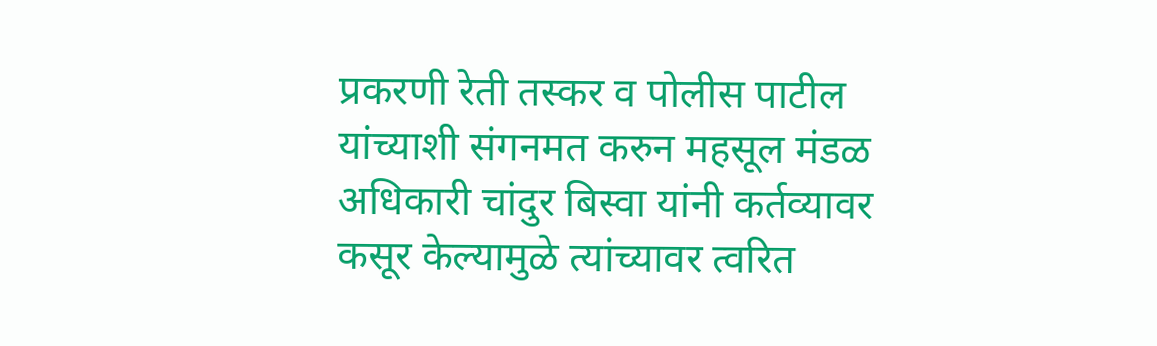प्रकरणी रेती तस्कर व पोलीस पाटील यांच्याशी संगनमत करुन महसूल मंडळ अधिकारी चांदुर बिस्वा यांनी कर्तव्यावर कसूर केल्यामुळे त्यांच्यावर त्वरित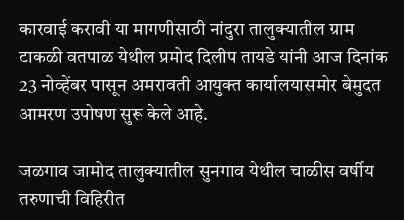कारवाई करावी या मागणीसाठी नांदुरा तालुक्यातील ग्राम टाकळी वतपाळ येथील प्रमोद दिलीप तायडे यांनी आज दिनांक 23 नोव्हेंबर पासून अमरावती आयुक्त कार्यालयासमोर बेमुदत आमरण उपोषण सुरू केले आहे.

जळगाव जामोद तालुक्यातील सुनगाव येथील चाळीस वर्षीय तरुणाची विहिरीत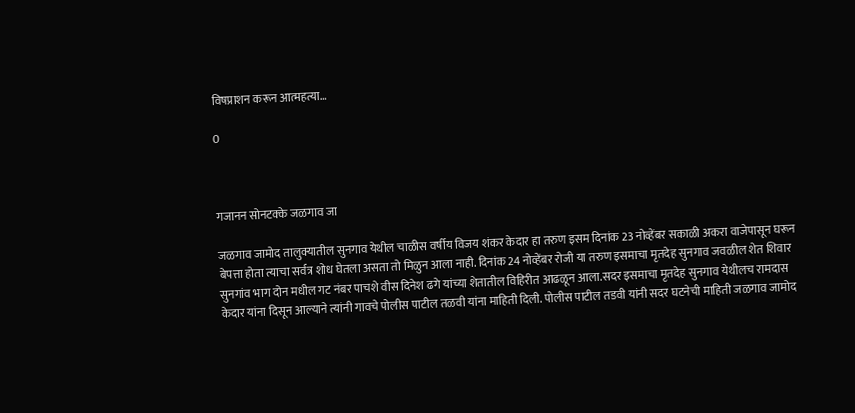विषप्राशन करून आत्महत्या…

0



गजानन सोनटक्के जळगाव जा

जळगाव जामोद तालुक्यातील सुनगाव येथील चाळीस वर्षीय विजय शंकर केदार हा तरुण इसम दिनांक 23 नोव्हेंबर सकाळी अकरा वाजेपासून घरून बेपत्ता होता त्याचा सर्वत्र शोध घेतला असता तो मिळुन आला नाही. दिनांक 24 नोव्हेंबर रोजी या तरुण इसमाचा मृतदेह सुनगाव जवळील शेत शिवार सुनगांव भाग दोन मधील गट नंबर पाचशे वीस दिनेश ढगे यांच्या शेतातील विहिरीत आढळून आला.सदर इसमाचा मृतदेह सुनगाव येथीलच रामदास केदार यांना दिसून आल्याने त्यांनी गावचे पोलीस पाटील तळवी यांना माहिती दिली. पोलीस पाटील तडवी यांनी सदर घटनेची माहिती जळगाव जामोद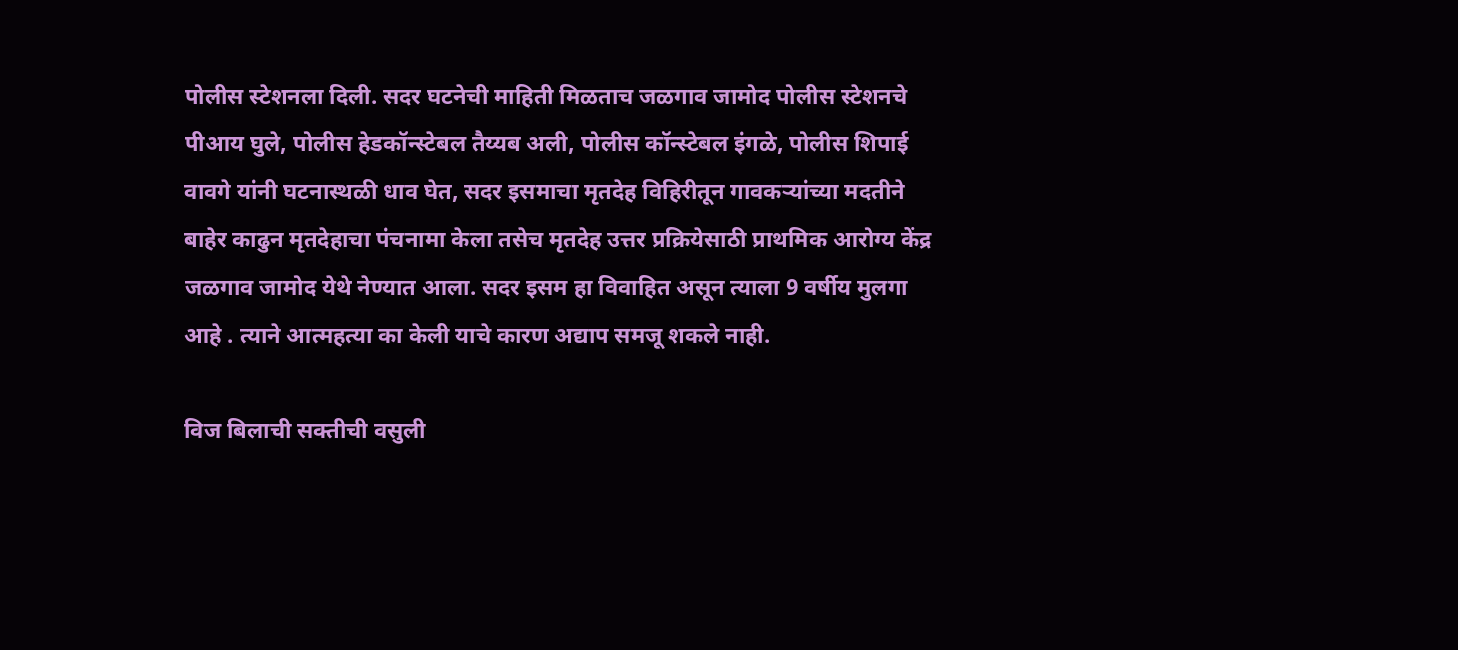पोलीस स्टेशनला दिली. सदर घटनेची माहिती मिळताच जळगाव जामोद पोलीस स्टेशनचे पीआय घुले, पोलीस हेडकॉन्स्टेबल तैय्यब अली, पोलीस कॉन्स्टेबल इंगळे, पोलीस शिपाई वावगे यांनी घटनास्थळी धाव घेत, सदर इसमाचा मृतदेह विहिरीतून गावकऱ्यांच्या मदतीने बाहेर काढुन मृतदेहाचा पंचनामा केला तसेच मृतदेह उत्तर प्रक्रियेसाठी प्राथमिक आरोग्य केंद्र जळगाव जामोद येथे नेण्यात आला. सदर इसम हा विवाहित असून त्याला 9 वर्षीय मुलगा आहे . त्याने आत्महत्या का केली याचे कारण अद्याप समजू शकले नाही.

विज बिलाची सक्तीची वसुली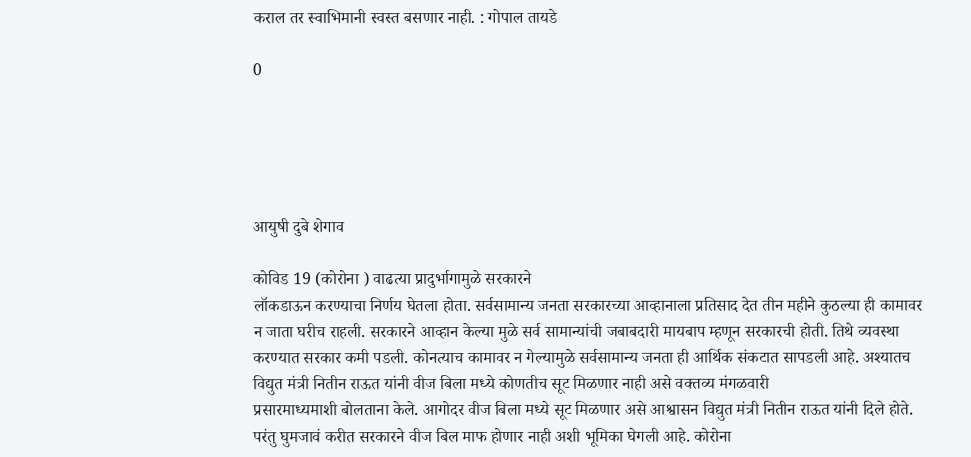कराल तर स्वाभिमानी स्वस्त बसणार नाही. : गोपाल तायडे

0





आयुषी दुबे शेगाव

कोविड 19 (कोरोना ) वाढत्या प्रादुर्भागामुळे सरकारने
लॉकडाऊन करण्याचा निर्णय घेतला होता. सर्वसामान्य जनता सरकारच्या आव्हानाला प्रतिसाद देत तीन महीने कुठल्या ही कामावर न जाता घरीच राहली. सरकारने आव्हान केल्या मुळे सर्व सामान्यांची जबाबदारी मायबाप म्हणून सरकारची होती. तिथे व्यवस्था करण्यात सरकार कमी पडली. कोनत्याच कामावर न गेल्यामुळे सर्वसामान्य जनता ही आर्थिक संकटात सापडली आहे. अश्यातच विद्युत मंत्री नितीन राऊत यांनी वीज बिला मध्ये कोणतीच सूट मिळणार नाही असे वक्तव्य मंगळवारी
प्रसारमाध्यमाशी बोलताना केले. आगोदर वीज बिला मध्ये सूट मिळणार असे आश्वासन विद्युत मंत्री नितीन राऊत यांनी दिले होते. परंतु घुमजावं करीत सरकारने वीज बिल माफ होणार नाही अशी भूमिका घेगली आहे. कोरोना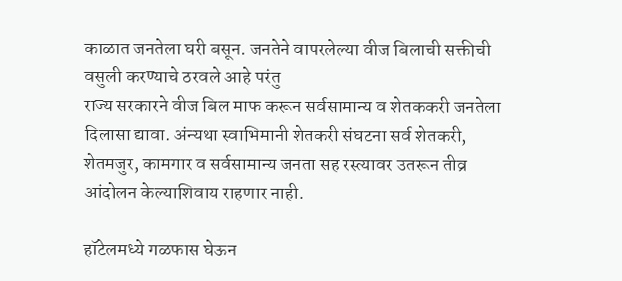काळात जनतेला घरी बसून. जनतेने वापरलेल्या वीज बिलाची सक्तीची वसुली करण्याचे ठरवले आहे परंतु
राज्य सरकारने वीज बिल माफ करून सर्वसामान्य व शेतककरी जनतेला दिलासा द्यावा. अंन्यथा स्वाभिमानी शेतकरी संघटना सर्व शेतकरी, शेतमजुर, कामगार व सर्वसामान्य जनता सह रस्त्यावर उतरून तीव्र आंदोलन केल्याशिवाय राहणार नाही.

हॉटेलमध्ये गळफास घेऊन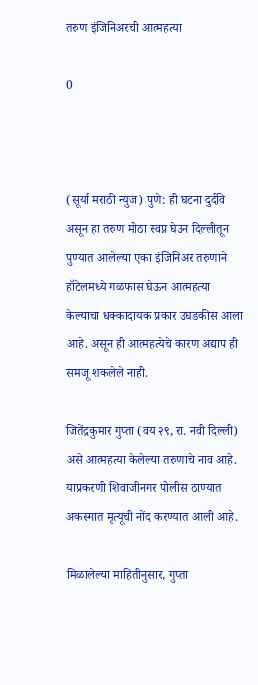तरुण इंजिनिअरची आत्महत्या

0



(सूर्या मराठी न्युज) पुणे: ही घटना दुर्दवि असून हा तरुण मोठा स्वप्न घेउन दिल्लीतून पुण्यात आलेल्या एका इंजिनिअर तरुणाने हॉटेलमध्ये गळफास घेऊन आत्महत्या केल्याचा धक्कादायक प्रकार उघडकीस आला आहे. असून ही आत्महत्येचे कारण अद्याप ही समजू शकलेले नाही.

जितेंद्रकुमार गुप्ता (वय २९, रा. नवी दिल्ली) असे आत्महत्या केलेल्या तरुणाचे नाव आहे. याप्रकरणी शिवाजीनगर पोलीस ठाण्यात अकस्मात मृत्यूची नोंद करण्यात आली आहे.

मिळालेल्या माहितीनुसार, गुप्ता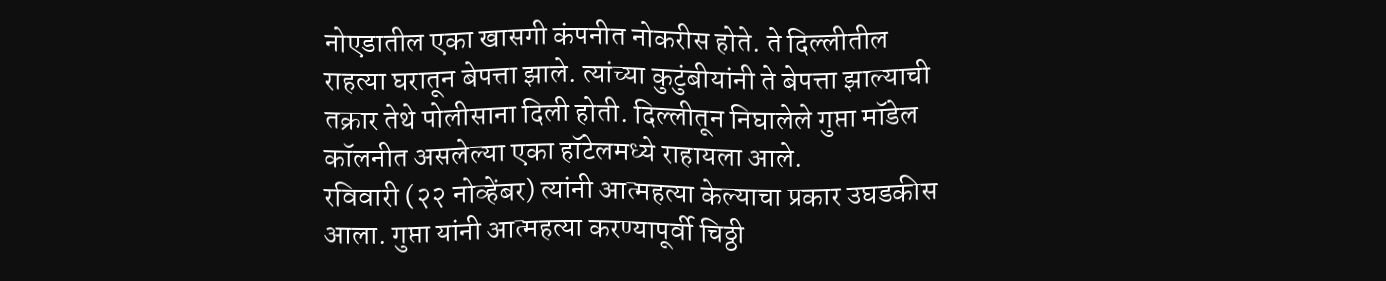नोएडातील एका खासगी कंपनीत नोकरीस होते. ते दिल्लीतील राहत्या घरातून बेपत्ता झाले. त्यांच्या कुटुंबीयांनी ते बेपत्ता झाल्याची तक्रार तेथे पोलीसाना दिली होती. दिल्लीतून निघालेले गुप्ता मॉडेल कॉलनीत असलेल्या एका हॉटेलमध्ये राहायला आले.
रविवारी (२२ नोव्हेंबर) त्यांनी आत्महत्या केल्याचा प्रकार उघडकीस आला. गुप्ता यांनी आत्महत्या करण्यापूर्वी चिठ्ठी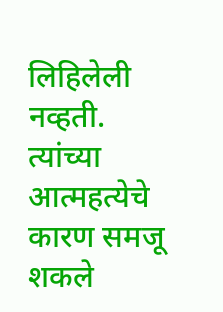लिहिलेली नव्हती. त्यांच्या आत्महत्येचे कारण समजू शकले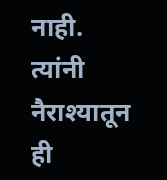नाही. त्यांनी नैराश्यातून ही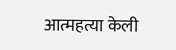आत्महत्या केली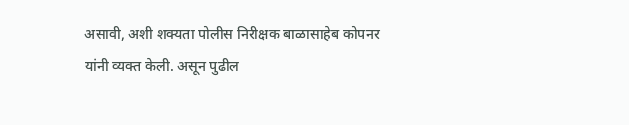असावी, अशी शक्यता पोलीस निरीक्षक बाळासाहेब कोपनर यांनी व्यक्त केली. असून पुढील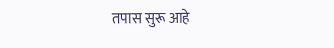तपास सुरू आहे